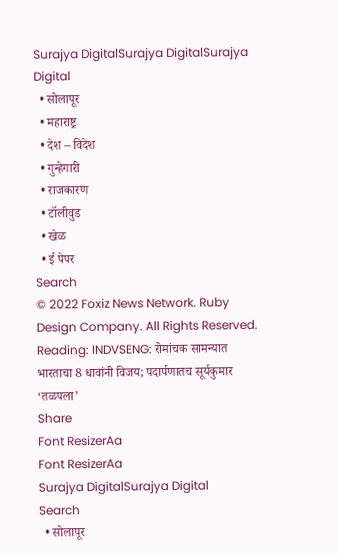Surajya DigitalSurajya DigitalSurajya Digital
  • सोलापूर
  • महाराष्ट्र
  • देश – विदेश
  • गुन्हेगारी
  • राजकारण
  • टॉलीवुड
  • खेळ
  • ई पेपर
Search
© 2022 Foxiz News Network. Ruby Design Company. All Rights Reserved.
Reading: INDVSENG: रोमांचक सामन्यात भारताचा 8 धावांनी विजय; पदार्पणातच सूर्यकुमार ‘तळपला’
Share
Font ResizerAa
Font ResizerAa
Surajya DigitalSurajya Digital
Search
  • सोलापूर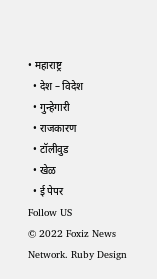• महाराष्ट्र
  • देश – विदेश
  • गुन्हेगारी
  • राजकारण
  • टॉलीवुड
  • खेळ
  • ई पेपर
Follow US
© 2022 Foxiz News Network. Ruby Design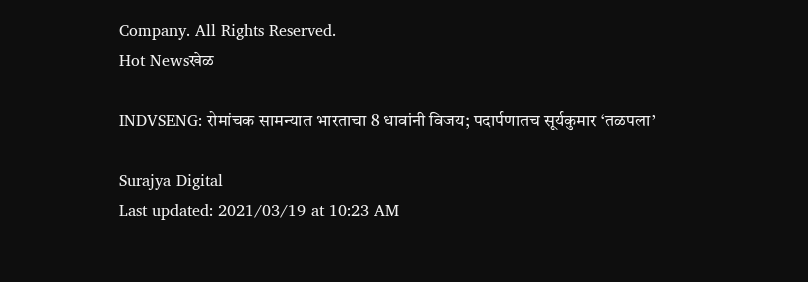Company. All Rights Reserved.
Hot Newsखेळ

INDVSENG: रोमांचक सामन्यात भारताचा 8 धावांनी विजय; पदार्पणातच सूर्यकुमार ‘तळपला’

Surajya Digital
Last updated: 2021/03/19 at 10:23 AM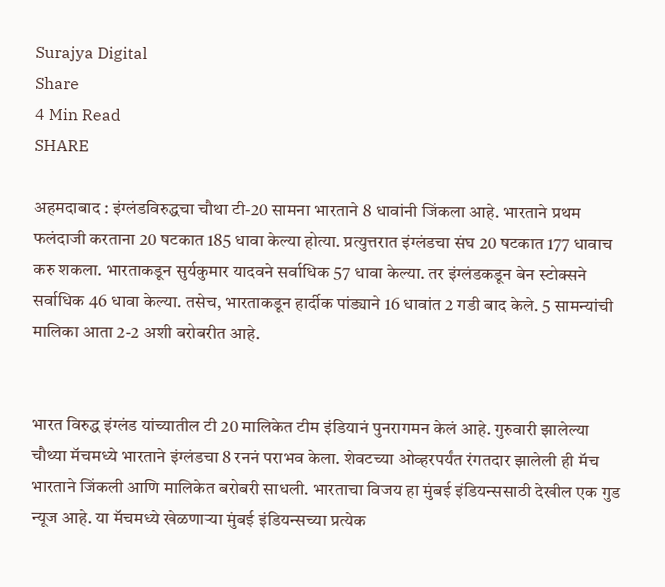Surajya Digital
Share
4 Min Read
SHARE

अहमदाबाद : इंग्लंडविरुद्धचा चौथा टी-20 सामना भारताने 8 धावांनी जिंकला आहे. भारताने प्रथम फलंदाजी करताना 20 षटकात 185 धावा केल्या होत्या. प्रत्युत्तरात इंग्लंडचा संघ 20 षटकात 177 धावाच करु शकला. भारताकडून सुर्यकुमार यादवने सर्वाधिक 57 धावा केल्या. तर इंग्लंडकडून बेन स्टोक्सने सर्वाधिक 46 धावा केल्या. तसेच, भारताकडून हार्दीक पांड्याने 16 धावांत 2 गडी बाद केले. 5 सामन्यांची मालिका आता 2-2 अशी बरोबरीत आहे.


भारत विरुद्ध इंग्लंड यांच्यातील टी 20 मालिकेत टीम इंडियानं पुनरागमन केलं आहे. गुरुवारी झालेल्या चौथ्या मॅचमध्ये भारताने इंग्लंडचा 8 रननं पराभव केला. शेवटच्या ओव्हरपर्यंत रंगतदार झालेली ही मॅच भारताने जिंकली आणि मालिकेत बरोबरी साधली. भारताचा विजय हा मुंबई इंडियन्ससाठी देखील एक गुड न्यूज आहे. या मॅचमध्ये खेळणाऱ्या मुंबई इंडियन्सच्या प्रत्येक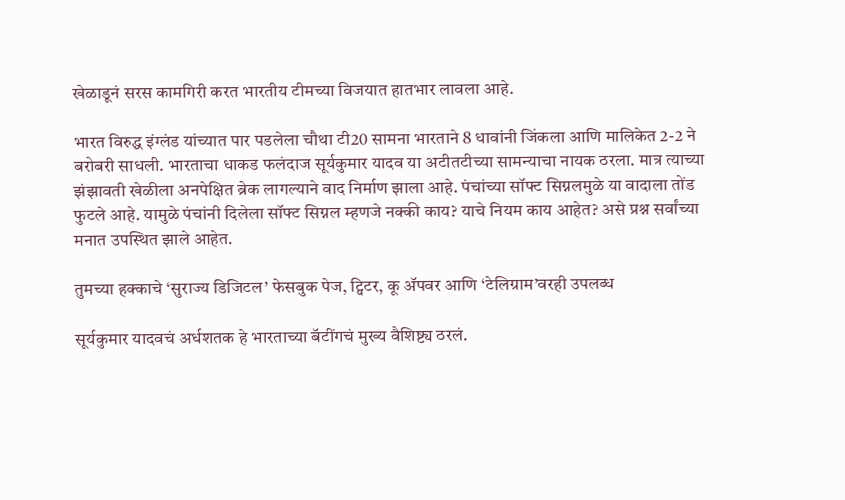खेळाडूनं सरस कामगिरी करत भारतीय टीमच्या विजयात हातभार लावला आहे.

भारत विरुद्ध इंग्लंड यांच्यात पार पडलेला चौथा टी20 सामना भारताने 8 धावांनी जिंकला आणि मालिकेत 2-2 ने बरोबरी साधली. भारताचा धाकड फलंदाज सूर्यकुमार यादव या अटीतटीच्या सामन्याचा नायक ठरला. मात्र त्याच्या झंझावती खेळीला अनपेक्षित ब्रेक लागल्याने वाद निर्माण झाला आहे. पंचांच्या सॉफ्ट सिग्नलमुळे या वादाला तोंड फुटले आहे. यामुळे पंचांनी दिलेला सॉफ्ट सिग्नल म्हणजे नक्की काय? याचे नियम काय आहेत? असे प्रश्न सर्वांच्या मनात उपस्थित झाले आहेत.

तुमच्या हक्काचे ‘सुराज्य डिजिटल’ फेसबुक पेज, ट्विटर, कू ॲपवर आणि ‘टेलिग्राम’वरही उपलब्ध

सूर्यकुमार यादवचं अर्धशतक हे भारताच्या बॅटींगचं मुख्य वैशिष्ट्य ठरलं.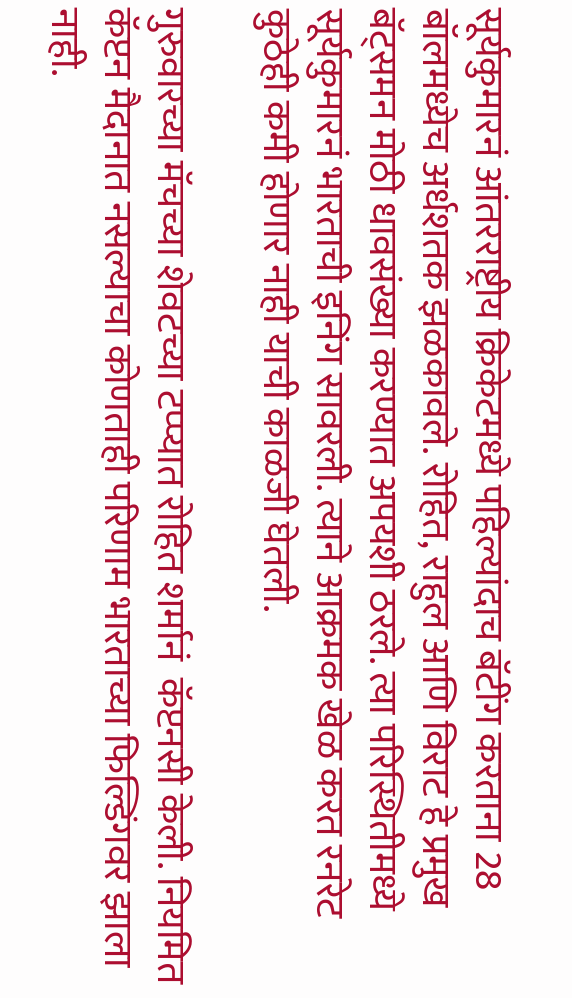सूर्यकुमारनं आंतरराष्ट्रीय क्रिकेटमध्ये पहिल्यांदाच बॅटींग करताना 28 बॉलमध्येच अर्धशतक झळकावले. रोहित, राहुल आणि विराट हे प्रमुख बॅट्समन मोठी धावसंख्या करण्यात अपयशी ठरले. त्या परिस्थितीमध्ये सूर्यकुमारनं भारताची इनिंग सावरली. त्याने आक्रमक खेळ करत रनरेट कुठेही कमी होणार नाही याची काळजी घेतली.

गुरुवारच्या मॅचच्या शेवटच्या टप्प्यात रोहित शर्मानं  कॅप्टनसी केली. नियमित कॅप्टन मैदानात नसल्याचा कोणताही परिणाम भारताच्या फिल्डिंगवर झाला नाही.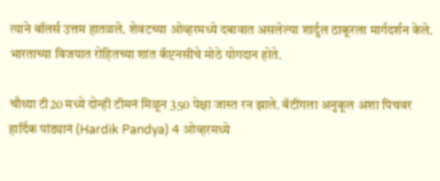त्याने बॉलर्स उत्तम हातळले. शेवटच्या ओव्हरमध्ये दबावात असलेल्या शार्दुल ठाकूरला मार्गदर्शन केले. भारताच्या विजयात रोहितच्या शांत कॅप्टनसीचे मोठे योगदान होते.

चौथ्या टी20 मध्ये दोन्ही टीमनं मिळून 350 पेक्षा जास्त रन झाले. बॅटींगला अनुकूल अशा पिचवर हार्दिक पांड्यानं (Hardik Pandya) 4 ओव्हरमध्ये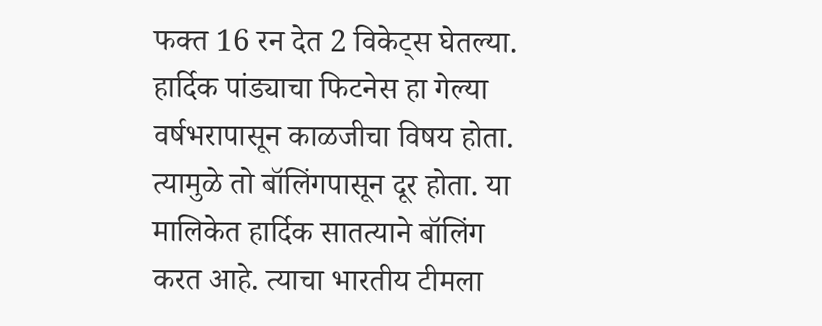फक्त 16 रन देत 2 विकेट्स घेतल्या. हार्दिक पांड्याचा फिटनेस हा गेल्या वर्षभरापासून काळजीचा विषय होता. त्यामुळे तो बॉलिंगपासून दूर होता. या मालिकेत हार्दिक सातत्याने बॉलिंग करत आहे. त्याचा भारतीय टीमला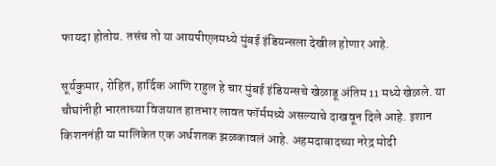फायदा होतोय. तसंच तो या आयपीएलमध्ये मुंबई इंडियन्सला देखील होणार आहे.

सूर्यकुमार, रोहित, हार्दिक आणि राहुल हे चार मुंबई इंडियन्सचे खेळाडू अंतिम 11 मध्ये खेळले. या चौघांनीही भारताच्या विजयात हातभार लावत फॉर्ममध्ये असल्याचे दाखवून दिले आहे. इशान किशननंही या मालिकेत एक अर्धशतक झळकावलं आहे. अहमदाबादच्या नरेद्र मोदी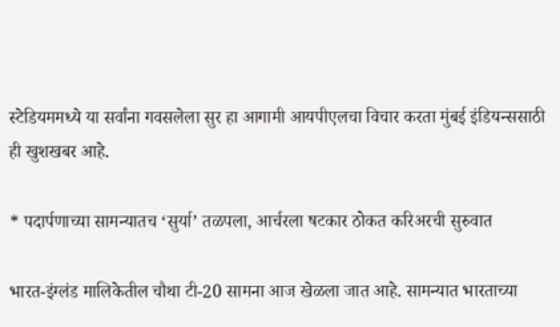स्टेडियममध्ये या सर्वांना गवसलेला सुर हा आगामी आयपीएलचा विचार करता मुंबई इंडियन्ससाठी ही खुशखबर आहे.

* पदार्पणाच्या सामन्यातच ‘सुर्या’ तळपला, आर्चरला षटकार ठोकत करिअरची सुरुवात

भारत-इंग्लंड मालिकेतील चौथा टी-20 सामना आज खेळला जात आहे. सामन्यात भारताच्या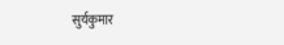सुर्यकुमार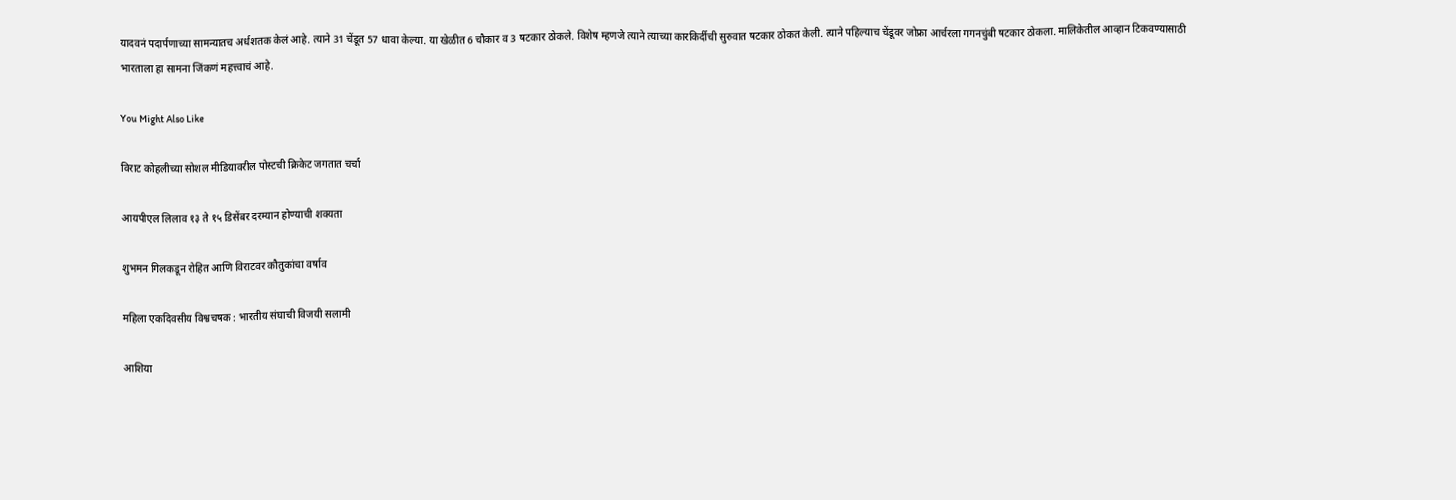यादवनं पदार्पणाच्या सामन्यातच अर्धशतक केलं आहे. त्याने 31 चेंडूत 57 धावा केल्या. या खेळीत 6 चौकार व 3 षटकार ठोकले. विशेष म्हणजे त्याने त्याच्या कारकिर्दीची सुरुवात षटकार ठोकत केली. त्याने पहिल्याच चेंडूवर जोफ्रा आर्चरला गगनचुंबी षटकार ठोकला. मालिकेतील आव्हान टिकवण्यासाठी भारताला हा सामना जिंकणं महत्त्वाचं आहे.

You Might Also Like

विराट कोहलीच्या सोशल मीडियावरील पोस्टची क्रिकेट जगतात चर्चा

आयपीएल लिलाव १३ ते १५ डिसेंबर दरम्यान होण्याची शक्यता

शुभमन गिलकडून रोहित आणि विराटवर कौतुकांचा वर्षाव

महिला एकदिवसीय विश्वचषक : भारतीय संघाची विजयी सलामी

आशिया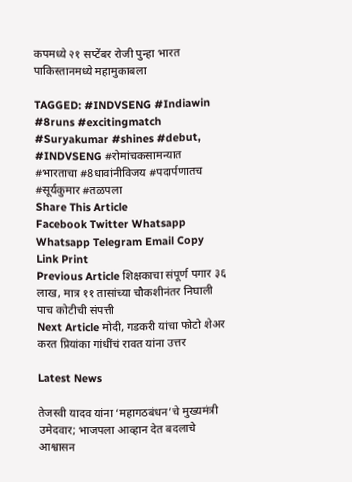कपमध्ये २१ सप्टेंबर रोजी पुन्हा भारत पाकिस्तानमध्ये महामुकाबला

TAGGED: #INDVSENG #Indiawin #8runs #excitingmatch #Suryakumar #shines #debut, #INDVSENG #रोमांचकसामन्यात #भारताचा #8धावांनीविजय #पदार्पणातच #सूर्यकुमार #तळपला
Share This Article
Facebook Twitter Whatsapp Whatsapp Telegram Email Copy Link Print
Previous Article शिक्षकाचा संपूर्ण पगार ३६ लाख, मात्र ११ तासांच्या चौकशीनंतर निघाली पाच कोटीची संपत्ती
Next Article मोदी, गडकरी यांचा फोटो शेअर करत प्रियांका गांधींचं रावत यांना उत्तर

Latest News

तेजस्वी यादव यांना ‘महागठबंधन’चे मुख्यमंत्री उमेदवार; भाजपला आव्हान देत बदलाचे आश्वासन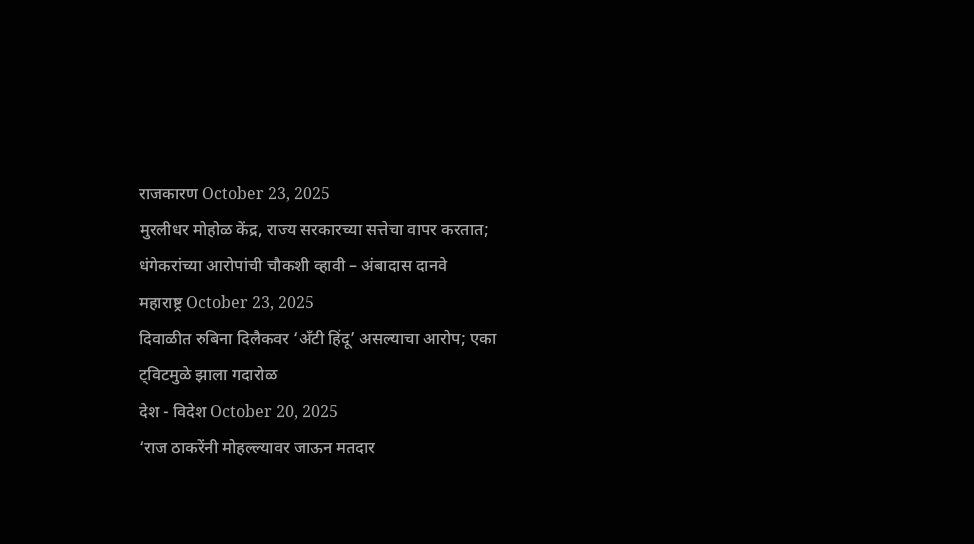राजकारण October 23, 2025
मुरलीधर मोहोळ केंद्र, राज्य सरकारच्या सत्तेचा वापर करतात; धंगेकरांच्या आरोपांची चौकशी व्हावी – अंबादास दानवे
महाराष्ट्र October 23, 2025
दिवाळीत रुबिना दिलैकवर ‘अँटी हिंदू’ असल्याचा आरोप; एका ट्विटमुळे झाला गदारोळ
देश - विदेश October 20, 2025
‘राज ठाकरेंनी मोहल्ल्यावर जाऊन मतदार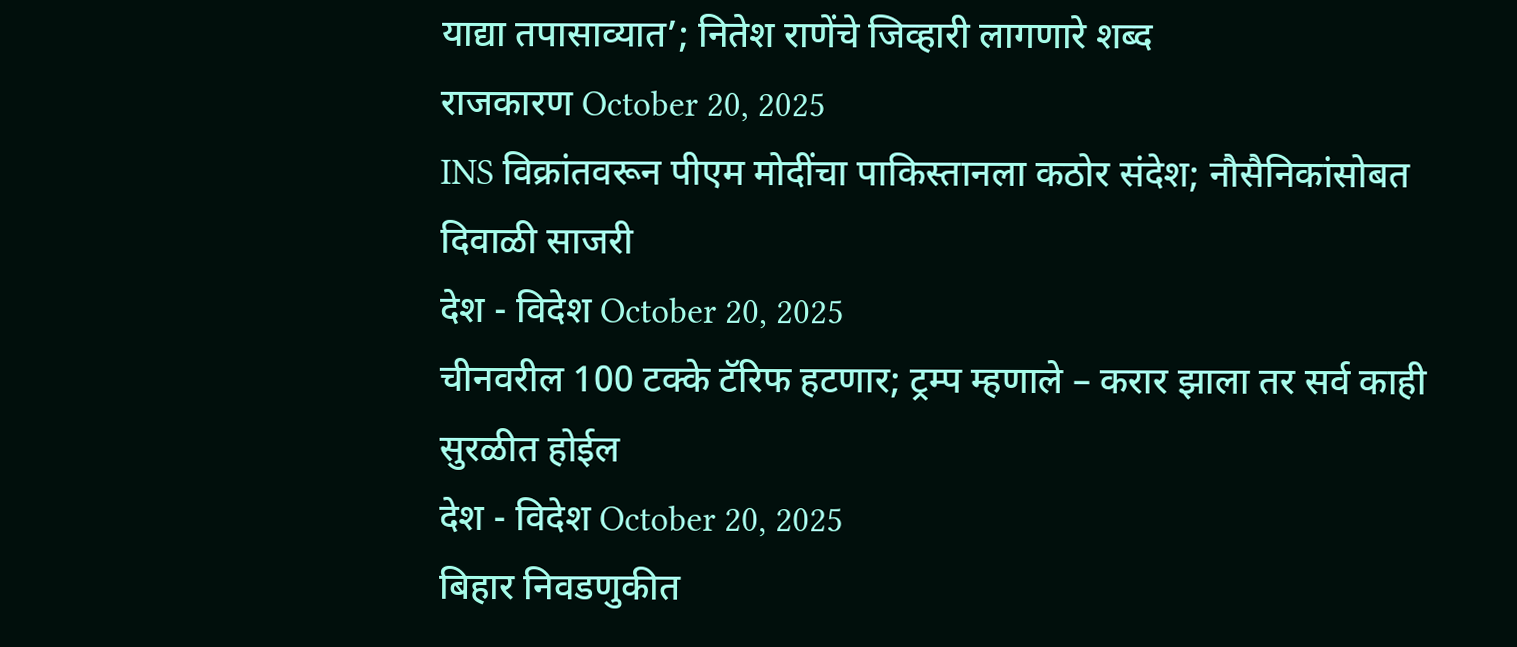याद्या तपासाव्यात’; नितेश राणेंचे जिव्हारी लागणारे शब्द
राजकारण October 20, 2025
INS विक्रांतवरून पीएम मोदींचा पाकिस्तानला कठोर संदेश; नौसैनिकांसोबत दिवाळी साजरी
देश - विदेश October 20, 2025
चीनवरील 100 टक्के टॅरिफ हटणार; ट्रम्प म्हणाले – करार झाला तर सर्व काही सुरळीत होईल
देश - विदेश October 20, 2025
बिहार निवडणुकीत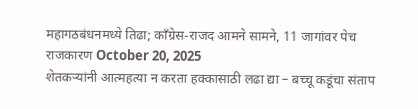महागठबंधनमध्ये तिढा; काँग्रेस-राजद आमने सामने, 11 जागांवर पेच
राजकारण October 20, 2025
शेतकऱ्यांनी आत्महत्या न करता हक्कासाठी लढा द्या – बच्चू कडूंचा संताप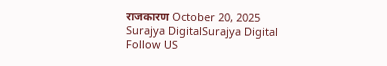राजकारण October 20, 2025
Surajya DigitalSurajya Digital
Follow US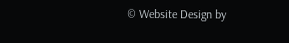© Website Design by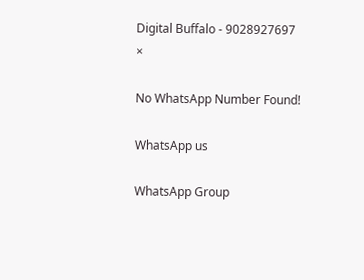Digital Buffalo - 9028927697
×

No WhatsApp Number Found!

WhatsApp us

WhatsApp Group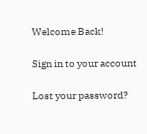Welcome Back!

Sign in to your account

Lost your password?